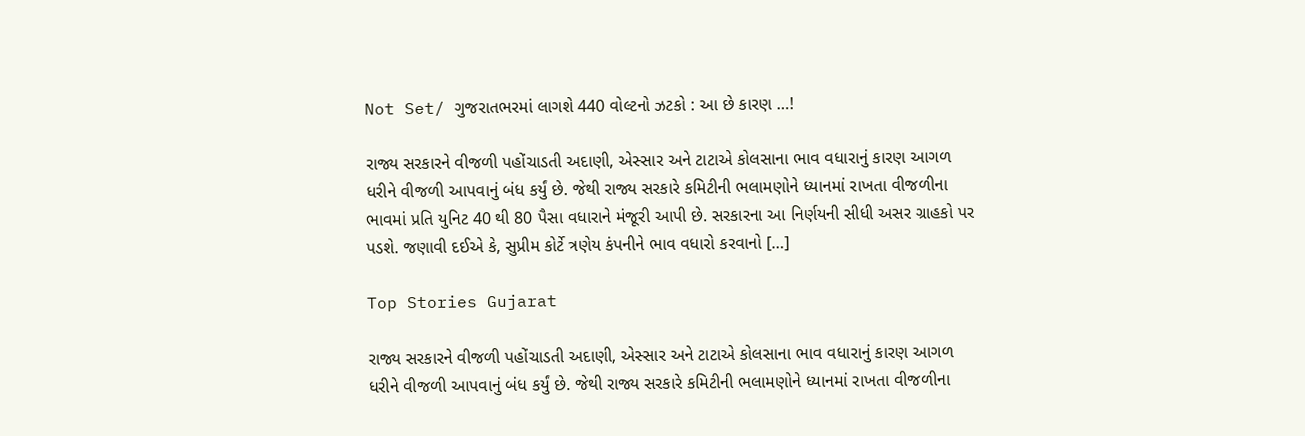Not Set/ ગુજરાતભરમાં લાગશે 440 વોલ્ટનો ઝટકો : આ છે કારણ …!

રાજ્ય સરકારને વીજળી પહોંચાડતી અદાણી, એસ્સાર અને ટાટાએ કોલસાના ભાવ વધારાનું કારણ આગળ ધરીને વીજળી આપવાનું બંધ કર્યું છે. જેથી રાજ્ય સરકારે કમિટીની ભલામણોને ધ્યાનમાં રાખતા વીજળીના ભાવમાં પ્રતિ યુનિટ 40 થી 80 પૈસા વધારાને મંજૂરી આપી છે. સરકારના આ નિર્ણયની સીધી અસર ગ્રાહકો પર પડશે. જણાવી દઈએ કે, સુપ્રીમ કોર્ટે ત્રણેય કંપનીને ભાવ વધારો કરવાનો […]

Top Stories Gujarat

રાજ્ય સરકારને વીજળી પહોંચાડતી અદાણી, એસ્સાર અને ટાટાએ કોલસાના ભાવ વધારાનું કારણ આગળ ધરીને વીજળી આપવાનું બંધ કર્યું છે. જેથી રાજ્ય સરકારે કમિટીની ભલામણોને ધ્યાનમાં રાખતા વીજળીના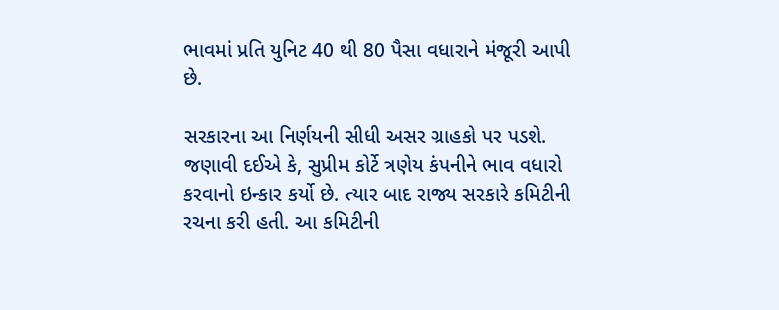ભાવમાં પ્રતિ યુનિટ 40 થી 80 પૈસા વધારાને મંજૂરી આપી છે.

સરકારના આ નિર્ણયની સીધી અસર ગ્રાહકો પર પડશે. જણાવી દઈએ કે, સુપ્રીમ કોર્ટે ત્રણેય કંપનીને ભાવ વધારો કરવાનો ઇન્કાર કર્યો છે. ત્યાર બાદ રાજ્ય સરકારે કમિટીની રચના કરી હતી. આ કમિટીની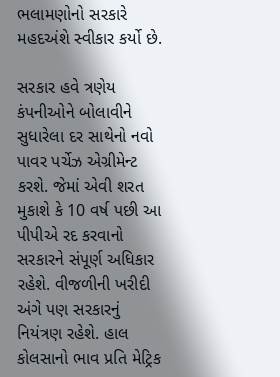ભલામણોનો સરકારે મહદઅંશે સ્વીકાર કર્યો છે.

સરકાર હવે ત્રણેય કંપનીઓને બોલાવીને સુધારેલા દર સાથેનો નવો પાવર પર્ચેઝ એગ્રીમેન્ટ કરશે. જેમાં એવી શરત મુકાશે કે 10 વર્ષ પછી આ પીપીએ રદ કરવાનો સરકારને સંપૂર્ણ અધિકાર રહેશે. વીજળીની ખરીદી અંગે પણ સરકારનું નિયંત્રણ રહેશે. હાલ કોલસાનો ભાવ પ્રતિ મેટ્રિક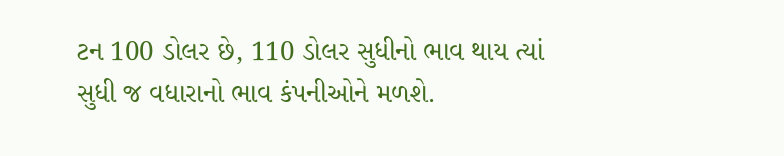ટન 100 ડોલર છે, 110 ડોલર સુધીનો ભાવ થાય ત્યાં સુધી જ વધારાનો ભાવ કંપનીઓને મળશે.